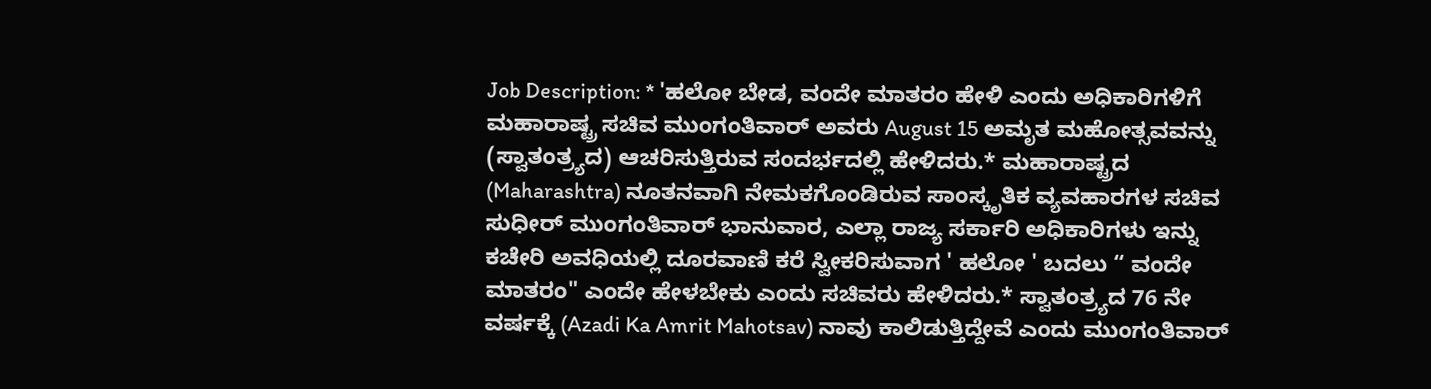Job Description: * 'ಹಲೋ ಬೇಡ, ವಂದೇ ಮಾತರಂ ಹೇಳಿ ಎಂದು ಅಧಿಕಾರಿಗಳಿಗೆ ಮಹಾರಾಷ್ಟ್ರ ಸಚಿವ ಮುಂಗಂತಿವಾರ್ ಅವರು August 15 ಅಮೃತ ಮಹೋತ್ಸವವನ್ನು (ಸ್ವಾತಂತ್ರ್ಯದ) ಆಚರಿಸುತ್ತಿರುವ ಸಂದರ್ಭದಲ್ಲಿ ಹೇಳಿದರು.* ಮಹಾರಾಷ್ಟ್ರದ (Maharashtra) ನೂತನವಾಗಿ ನೇಮಕಗೊಂಡಿರುವ ಸಾಂಸ್ಕೃತಿಕ ವ್ಯವಹಾರಗಳ ಸಚಿವ ಸುಧೀರ್ ಮುಂಗಂತಿವಾರ್ ಭಾನುವಾರ, ಎಲ್ಲಾ ರಾಜ್ಯ ಸರ್ಕಾರಿ ಅಧಿಕಾರಿಗಳು ಇನ್ನು ಕಚೇರಿ ಅವಧಿಯಲ್ಲಿ ದೂರವಾಣಿ ಕರೆ ಸ್ವೀಕರಿಸುವಾಗ ' ಹಲೋ ' ಬದಲು “ ವಂದೇ ಮಾತರಂ" ಎಂದೇ ಹೇಳಬೇಕು ಎಂದು ಸಚಿವರು ಹೇಳಿದರು.* ಸ್ವಾತಂತ್ರ್ಯದ 76 ನೇ ವರ್ಷಕ್ಕೆ (Azadi Ka Amrit Mahotsav) ನಾವು ಕಾಲಿಡುತ್ತಿದ್ದೇವೆ ಎಂದು ಮುಂಗಂತಿವಾರ್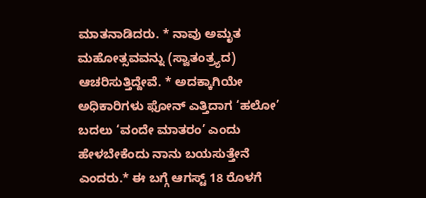ಮಾತನಾಡಿದರು. * ನಾವು ಅಮೃತ ಮಹೋತ್ಸವವನ್ನು (ಸ್ವಾತಂತ್ರ್ಯದ) ಆಚರಿಸುತ್ತಿದ್ದೇವೆ. * ಅದಕ್ಕಾಗಿಯೇ ಅಧಿಕಾರಿಗಳು ಫೋನ್ ಎತ್ತಿದಾಗ ‘ಹಲೋ’ ಬದಲು ‘ವಂದೇ ಮಾತರಂ’ ಎಂದು ಹೇಳಬೇಕೆಂದು ನಾನು ಬಯಸುತ್ತೇನೆ ಎಂದರು.* ಈ ಬಗ್ಗೆ ಆಗಸ್ಟ್ 18 ರೊಳಗೆ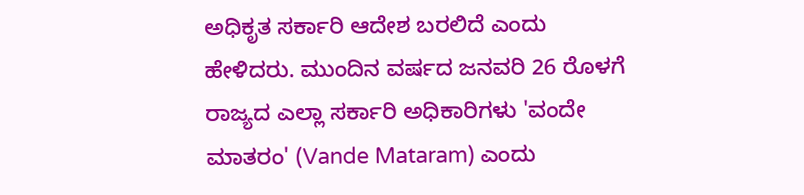ಅಧಿಕೃತ ಸರ್ಕಾರಿ ಆದೇಶ ಬರಲಿದೆ ಎಂದು ಹೇಳಿದರು. ಮುಂದಿನ ವರ್ಷದ ಜನವರಿ 26 ರೊಳಗೆ ರಾಜ್ಯದ ಎಲ್ಲಾ ಸರ್ಕಾರಿ ಅಧಿಕಾರಿಗಳು 'ವಂದೇ ಮಾತರಂ' (Vande Mataram) ಎಂದು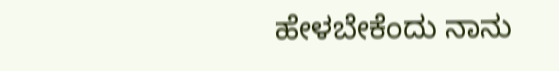ಹೇಳಬೇಕೆಂದು ನಾನು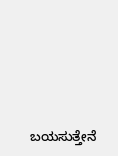ಬಯಸುತ್ತೇನೆ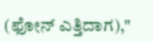(ಫೋನ್ ಎತ್ತಿದಾಗ),"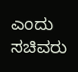ಎಂದು ಸಚಿವರು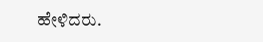ಹೇಳಿದರು.